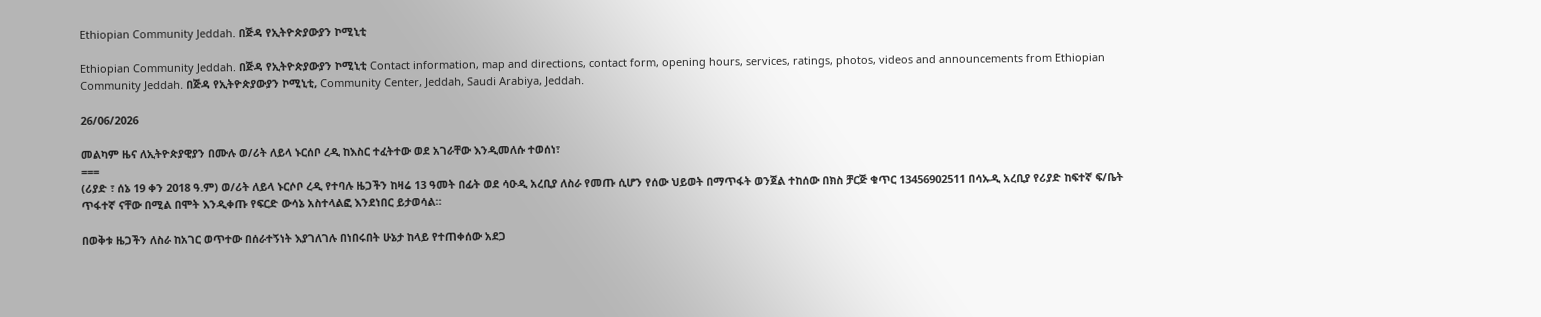Ethiopian Community Jeddah. በጅዳ የኢትዮጵያውያን ኮሚኒቲ

Ethiopian Community Jeddah. በጅዳ የኢትዮጵያውያን ኮሚኒቲ Contact information, map and directions, contact form, opening hours, services, ratings, photos, videos and announcements from Ethiopian Community Jeddah. በጅዳ የኢትዮጵያውያን ኮሚኒቲ, Community Center, Jeddah, Saudi Arabiya, Jeddah.

26/06/2026

መልካም ዜና ለኢትዮጵያዊያን በሙሉ ወ/ሪት ለይላ ኑርሰቦ ረዲ ከእስር ተፈትተው ወደ አገራቸው እንዲመለሱ ተወሰነ፣
===
(ሪያድ ፣ ሰኔ 19 ቀን 2018 ዓ.ም) ወ/ሪት ለይላ ኑርሶቦ ረዲ የተባሉ ዜጋችን ከዛሬ 13 ዓመት በፊት ወደ ሳዑዲ አረቢያ ለስራ የመጡ ሲሆን የሰው ህይወት በማጥፋት ወንጀል ተከሰው በክስ ቻርጅ ቁጥር 13456902511 በሳኡዲ አረቢያ የሪያድ ከፍተኛ ፍ/ቤት ጥፋተኛ ናቸው በሚል በሞት እንዲቀጡ የፍርድ ውሳኔ አስተላልፎ እንደነበር ይታወሳል።

በወቅቱ ዜጋችን ለስራ ከአገር ወጥተው በሰራተኝነት እያገለገሉ በነበሩበት ሁኔታ ከላይ የተጠቀሰው አደጋ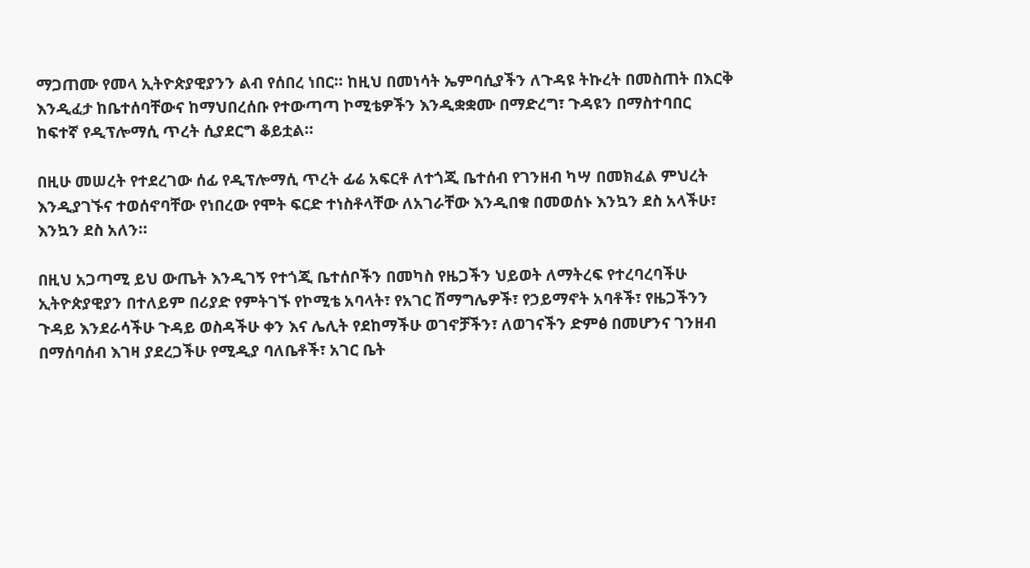ማጋጠሙ የመላ ኢትዮጵያዊያንን ልብ የሰበረ ነበር። ከዚህ በመነሳት ኤምባሲያችን ለጉዳዩ ትኩረት በመስጠት በእርቅ እንዲፈታ ከቤተሰባቸውና ከማህበረሰቡ የተውጣጣ ኮሚቴዎችን እንዲቋቋሙ በማድረግ፣ ጉዳዩን በማስተባበር ከፍተኛ የዲፕሎማሲ ጥረት ሲያደርግ ቆይቷል።

በዚሁ መሠረት የተደረገው ሰፊ የዲፕሎማሲ ጥረት ፊሬ አፍርቶ ለተጎጂ ቤተሰብ የገንዘብ ካሣ በመክፈል ምህረት እንዲያገኙና ተወሰኖባቸው የነበረው የሞት ፍርድ ተነስቶላቸው ለአገራቸው እንዲበቁ በመወሰኑ እንኳን ደስ አላችሁ፣ እንኳን ደስ አለን።

በዚህ አጋጣሚ ይህ ውጤት እንዲገኝ የተጎጂ ቤተሰቦችን በመካስ የዜጋችን ህይወት ለማትረፍ የተረባረባችሁ ኢትዮጵያዊያን በተለይም በሪያድ የምትገኙ የኮሚቴ አባላት፣ የአገር ሽማግሌዎች፣ የኃይማኖት አባቶች፣ የዜጋችንን ጉዳይ እንደራሳችሁ ጉዳይ ወስዳችሁ ቀን እና ሌሊት የደከማችሁ ወገኖቻችን፣ ለወገናችን ድምፅ በመሆንና ገንዘብ በማሰባሰብ እገዛ ያደረጋችሁ የሚዲያ ባለቤቶች፣ አገር ቤት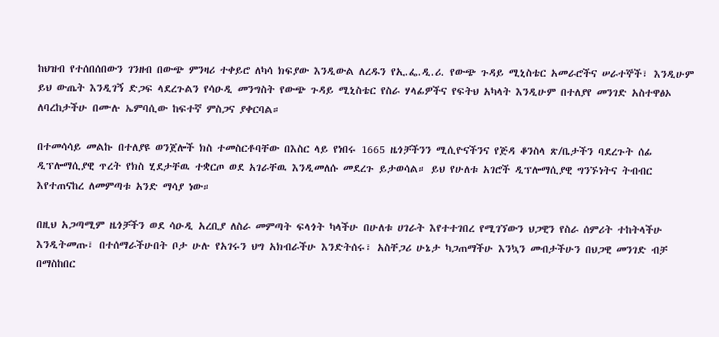ከህዝብ የተሰበሰበውን ገንዘብ በውጭ ምንዛሪ ተቀይሮ ለካሳ ክፍያው እንዲውል ለረዱን የኢ.ፌ.ዲ.ሪ. የውጭ ጉዳይ ሚኒስቴር አመራሮችና ሠራተኞች፣ እንዲሁም ይህ ውጤት እንዲገኝ ድጋፍ ላደረጉልን የሳዑዲ መንግስት የውጭ ጉዳይ ሚኒስቴር የስራ ሃላፊዎችና የፍትህ አካላት እንዲሁም በተለያየ መንገድ አስተዋፅኦ ለባረከታችሁ በሙሉ ኤምባሲው ከፍተኛ ምስጋና ያቀርባል።

በተመሳሳይ መልኩ በተለያዩ ወንጀሎች ክስ ተመስርቶባቸው በእስር ላይ የነበሩ 1665 ዜጎቻችንን ሚሲዮናችንና የጅዳ ቆንስላ ጽ/ቤታችን ባደረጉት ሰፊ ዲፕሎማሲያዊ ጥረት የክስ ሂደታቸዉ ተቋርጦ ወደ አገራቸዉ እንዲመለሱ መደረጉ ይታወሳል። ይህ የሁለቱ አገሮች ዲፕሎማሲያዊ ግንኙነትና ትብብር እየተጠናከረ ለመምጣቱ አንድ ማሳያ ነው።

በዚህ አጋጣሚም ዜጎቻችን ወደ ሳዑዲ አረቢያ ለስራ መምጣት ፍላጎት ካላችሁ በሁለቱ ሀገራት እየተተገበረ የሚገኘውን ህጋዊን የስራ ሰምሪት ተከትላችሁ እንዲትመጡ፣ በተሰማራችሁበት ቦታ ሁሉ የአገሩን ህግ አክብራችሁ እንድትሰሩ፣ አስቸጋሪ ሁኔታ ካጋጠማችሁ እንኳን መብታችሁን በህጋዊ መንገድ ብቻ በማስከበር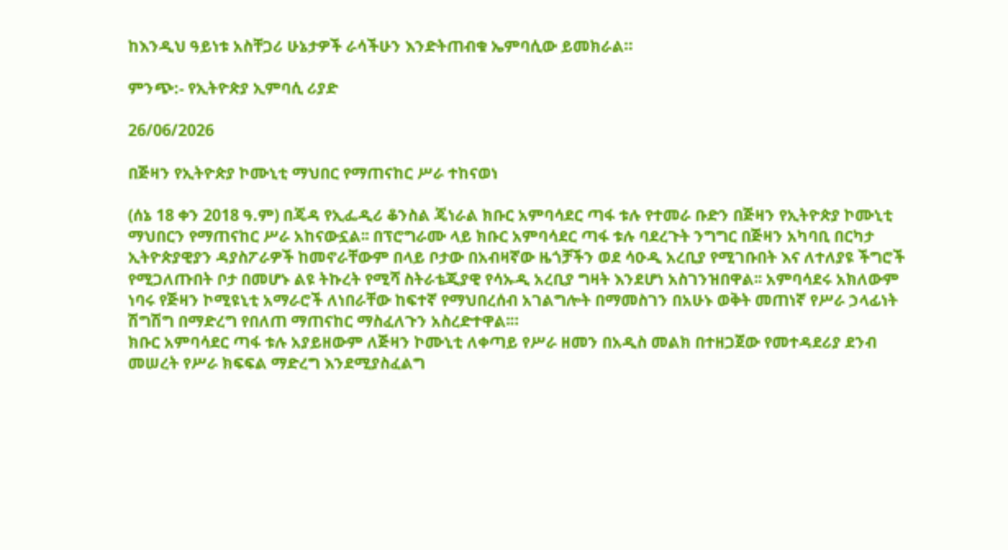ከእንዲህ ዓይነቱ አስቸጋሪ ሁኔታዎች ራሳችሁን እንድትጠብቁ ኤምባሲው ይመክራል።

ምንጭ:- የኢትዮጵያ ኢምባሲ ሪያድ

26/06/2026

በጅዛን የኢትዮጵያ ኮሙኒቲ ማህበር የማጠናከር ሥራ ተከናወነ

(ሰኔ 18 ቀን 2018 ዓ.ም) በጄዳ የኢፌዲሪ ቆንስል ጄነራል ክቡር አምባሳደር ጣፋ ቱሉ የተመራ ቡድን በጅዛን የኢትዮጵያ ኮሙኒቲ ማህበርን የማጠናከር ሥራ አከናውኗል፡፡ በፕሮግራሙ ላይ ክቡር አምባሳደር ጣፋ ቱሉ ባደረጉት ንግግር በጅዛን አካባቢ በርካታ ኢትዮጵያዊያን ዳያስፖራዎች ከመኖራቸውም በላይ ቦታው በአብዛኛው ዜጎቻችን ወደ ሳዑዲ አረቢያ የሚገቡበት እና ለተለያዩ ችግሮች የሚጋለጡበት ቦታ በመሆኑ ልዩ ትኩረት የሚሻ ስትራቴጂያዊ የሳኡዲ አረቢያ ግዛት እንደሆነ አስገንዝበዋል፡፡ አምባሳደሩ አክለውም ነባሩ የጅዛን ኮሚዩኒቲ አማራሮች ለነበራቸው ከፍተኛ የማህበረሰብ አገልግሎት በማመስገን በአሁኑ ወቅት መጠነኛ የሥራ ኃላፊነት ሽግሽግ በማድረግ የበለጠ ማጠናከር ማስፈለጉን አስረድተዋል፡።
ክቡር አምባሳደር ጣፋ ቱሉ አያይዘውም ለጅዛን ኮሙኒቲ ለቀጣይ የሥራ ዘመን በአዲስ መልክ በተዘጋጀው የመተዳደሪያ ደንብ መሠረት የሥራ ክፍፍል ማድረግ እንደሚያስፈልግ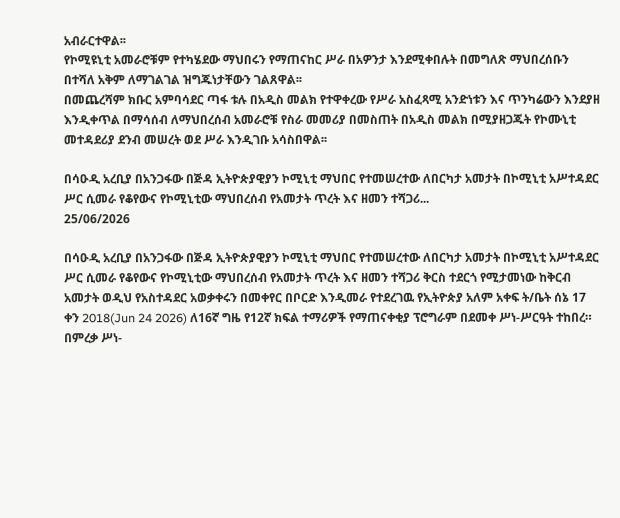አብራርተዋል፡፡
የኮሚዩኒቲ አመራሮቹም የተካሄደው ማህበሩን የማጠናከር ሥራ በአዎንታ እንደሚቀበሉት በመግለጽ ማህበረሰቡን በተሻለ አቅም ለማገልገል ዝግጁነታቸውን ገልጸዋል፡፡
በመጨረሻም ክቡር አምባሳደር ጣፋ ቱሉ በአዲስ መልክ የተዋቀረው የሥራ አስፈጻሚ አንድነቱን እና ጥንካሬውን እንደያዘ እንዲቀጥል በማሳሰብ ለማህበረሰብ አመራሮቹ የስራ መመሪያ በመስጠት በአዲስ መልክ በሚያዘጋጁት የኮሙኒቲ መተዳደሪያ ደንብ መሠረት ወደ ሥራ እንዲገቡ አሳስበዋል፡፡

በሳዑዲ አረቢያ በአንጋፋው በጅዳ ኢትዮጵያዊያን ኮሚኒቲ ማህበር የተመሠረተው ለበርካታ አመታት በኮሚኒቲ አሥተዳደር ሥር ሲመራ የቆየውና የኮሚኒቲው ማህበረሰብ የአመታት ጥረት እና ዘመን ተሻጋሪ...
25/06/2026

በሳዑዲ አረቢያ በአንጋፋው በጅዳ ኢትዮጵያዊያን ኮሚኒቲ ማህበር የተመሠረተው ለበርካታ አመታት በኮሚኒቲ አሥተዳደር ሥር ሲመራ የቆየውና የኮሚኒቲው ማህበረሰብ የአመታት ጥረት እና ዘመን ተሻጋሪ ቅርስ ተደርጎ የሚታመነው ከቅርብ አመታት ወዲህ የአስተዳደር አወቃቀሩን በመቀየር በቦርድ እንዲመራ የተደረገዉ የኢትዮጵያ አለም አቀፍ ት/ቤት ሰኔ 17 ቀን 2018(Jun 24 2026) ለ16ኛ ግዜ የ12ኛ ክፍል ተማሪዎች የማጠናቀቂያ ፕሮግራም በደመቀ ሥነ-ሥርዓት ተከበረ።
በምረቃ ሥነ-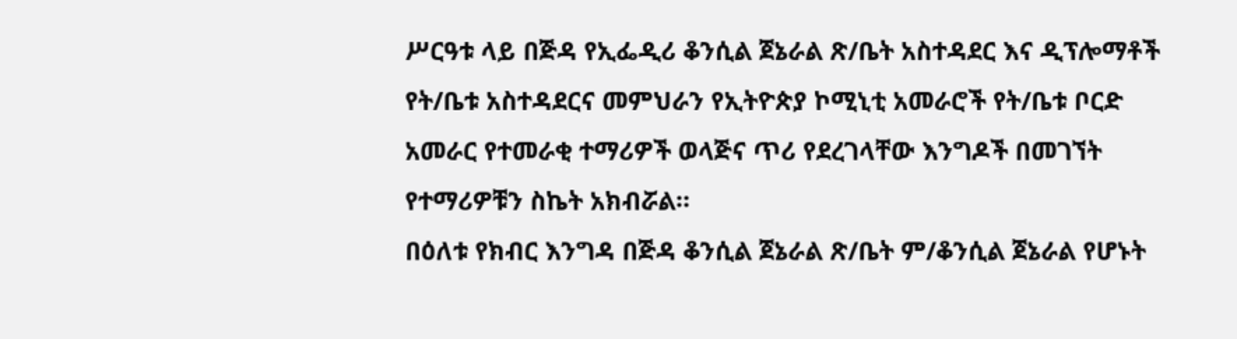ሥርዓቱ ላይ በጅዳ የኢፌዲሪ ቆንሲል ጀኔራል ጽ/ቤት አስተዳደር እና ዲፕሎማቶች የት/ቤቱ አስተዳደርና መምህራን የኢትዮጵያ ኮሚኒቲ አመራሮች የት/ቤቱ ቦርድ አመራር የተመራቂ ተማሪዎች ወላጅና ጥሪ የደረገላቸው እንግዶች በመገኘት የተማሪዎቹን ስኬት አክብሯል።
በዕለቱ የክብር እንግዳ በጅዳ ቆንሲል ጀኔራል ጽ/ቤት ም/ቆንሲል ጀኔራል የሆኑት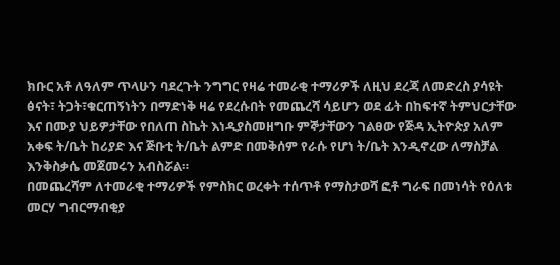ክቡር አቶ ለዓለም ጥላሁን ባደረጉት ንግግር የዛሬ ተመራቂ ተማሪዎች ለዚህ ደረጃ ለመድረስ ያሳዩት ፅናት፣ ትጋት፣ቁርጠኝነትን በማድነቅ ዛሬ የደረሱበት የመጨረሻ ሳይሆን ወደ ፊት በከፍተኛ ትምህርታቸው እና በሙያ ህይዎታቸው የበለጠ ስኬት እነዲያስመዘግቡ ምኞታቸውን ገልፀው የጅዳ ኢትዮጵያ አለም አቀፍ ት/ቤት ከሪያድ እና ጅቡቲ ት/ቤት ልምድ በመቅሰም የራሱ የሆነ ት/ቤት እንዲኖረው ለማስቻል እንቅስቃሴ መጀመሩን አብስሯል።
በመጨረሻም ለተመራቂ ተማሪዎች የምስክር ወረቀት ተሰጥቶ የማስታወሻ ፎቶ ግራፍ በመነሳት የዕለቱ መርሃ ግብርማብቂያ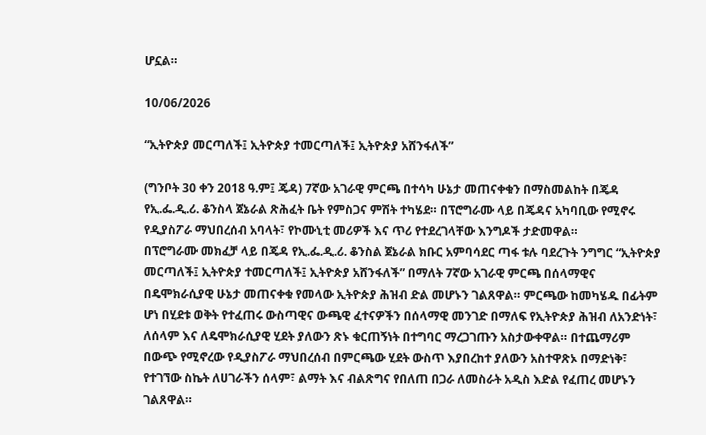ሆኗል።

10/06/2026

“ኢትዮጵያ መርጣለች፤ ኢትዮጵያ ተመርጣለች፤ ኢትዮጵያ አሸንፋለች”

(ግንቦት 30 ቀን 2018 ዓ.ም፤ ጄዳ) 7ኛው አገራዊ ምርጫ በተሳካ ሁኔታ መጠናቀቁን በማስመልከት በጄዳ የኢ.ፌ.ዲ.ሪ. ቆንስላ ጀኔራል ጽሕፈት ቤት የምስጋና ምሽት ተካሄደ። በፕሮግራሙ ላይ በጄዳና አካባቢው የሚኖሩ የዲያስፖራ ማህበረሰብ አባላት፣ የኮሙኒቲ መሪዎች እና ጥሪ የተደረገላቸው እንግዶች ታድመዋል።
በፕሮግራሙ መክፈቻ ላይ በጄዳ የኢ.ፌ.ዲ.ሪ. ቆንስል ጀኔራል ክቡር አምባሳደር ጣፋ ቱሉ ባደረጉት ንግግር “ኢትዮጵያ መርጣለች፤ ኢትዮጵያ ተመርጣለች፤ ኢትዮጵያ አሸንፋለች” በማለት 7ኛው አገራዊ ምርጫ በሰላማዊና በዴሞክራሲያዊ ሁኔታ መጠናቀቁ የመላው ኢትዮጵያ ሕዝብ ድል መሆኑን ገልጸዋል። ምርጫው ከመካሄዱ በፊትም ሆነ በሂደቱ ወቅት የተፈጠሩ ውስጣዊና ውጫዊ ፈተናዎችን በሰላማዊ መንገድ በማለፍ የኢትዮጵያ ሕዝብ ለአንድነት፣ ለሰላም እና ለዴሞክራሲያዊ ሂደት ያለውን ጽኑ ቁርጠኝነት በተግባር ማረጋገጡን አስታውቀዋል። በተጨማሪም በውጭ የሚኖረው የዲያስፖራ ማህበረሰብ በምርጫው ሂደት ውስጥ እያበረከተ ያለውን አስተዋጽኦ በማድነቅ፣ የተገኘው ስኬት ለሀገራችን ሰላም፣ ልማት እና ብልጽግና የበለጠ በጋራ ለመስራት አዲስ እድል የፈጠረ መሆኑን ገልጸዋል።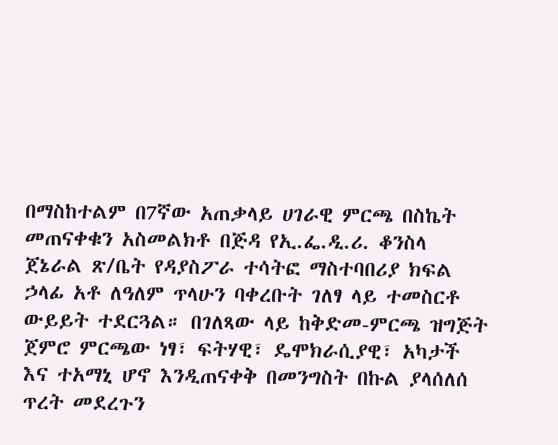በማስከተልም በ7ኛው አጠቃላይ ሀገራዊ ምርጫ በስኬት መጠናቀቁን አስመልክቶ በጅዳ የኢ.ፌ.ዲ.ሪ. ቆንስላ ጀኔራል ጽ/ቤት የዳያስፖራ ተሳትፎ ማስተባበሪያ ክፍል ኃላፊ አቶ ለዓለም ጥላሁን ባቀረቡት ገለፃ ላይ ተመስርቶ ውይይት ተደርጓል። በገለጻው ላይ ከቅድመ-ምርጫ ዝግጅት ጀምሮ ምርጫው ነፃ፣ ፍትሃዊ፣ ዴሞክራሲያዊ፣ አካታች እና ተአማኒ ሆኖ እንዲጠናቀቅ በመንግስት በኩል ያላሰለሰ ጥረት መደረጉን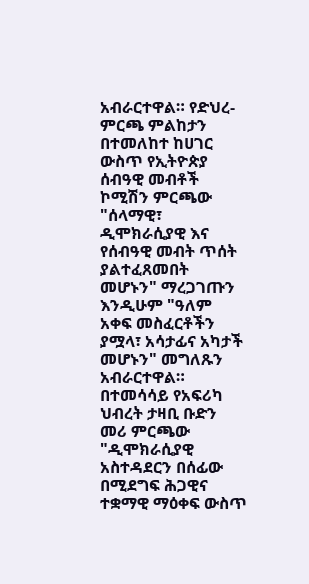አብራርተዋል። የድህረ-ምርጫ ምልከታን በተመለከተ ከሀገር ውስጥ የኢትዮጵያ ሰብዓዊ መብቶች ኮሚሽን ምርጫው "ሰላማዊ፣ ዲሞክራሲያዊ እና የሰብዓዊ መብት ጥሰት ያልተፈጸመበት መሆኑን" ማረጋገጡን እንዲሁም "ዓለም አቀፍ መስፈርቶችን ያሟላ፣ አሳታፊና አካታች መሆኑን" መግለጹን አብራርተዋል። በተመሳሳይ የአፍሪካ ህብረት ታዛቢ ቡድን መሪ ምርጫው "ዲሞክራሲያዊ አስተዳደርን በሰፊው በሚደግፍ ሕጋዊና ተቋማዊ ማዕቀፍ ውስጥ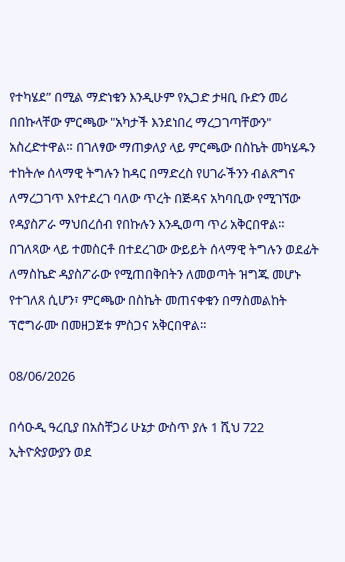የተካሄደ” በሚል ማድነቁን እንዲሁም የኢጋድ ታዛቢ ቡድን መሪ በበኩላቸው ምርጫው "አካታች እንደነበረ ማረጋገጣቸውን" አስረድተዋል። በገለፃው ማጠቃለያ ላይ ምርጫው በስኬት መካሄዱን ተከትሎ ሰላማዊ ትግሉን ከዳር በማድረስ የሀገራችንን ብልጽግና ለማረጋገጥ እየተደረገ ባለው ጥረት በጅዳና አካባቢው የሚገኘው የዳያስፖራ ማህበረሰብ የበኩሉን እንዲወጣ ጥሪ አቅርበዋል። በገለጻው ላይ ተመስርቶ በተደረገው ውይይት ሰላማዊ ትግሉን ወደፊት ለማስኬድ ዳያስፖራው የሚጠበቅበትን ለመወጣት ዝግጁ መሆኑ የተገለጸ ሲሆን፣ ምርጫው በስኬት መጠናቀቁን በማስመልከት ፕሮግራሙ በመዘጋጀቱ ምስጋና አቅርበዋል።

08/06/2026

በሳዑዲ ዓረቢያ በአስቸጋሪ ሁኔታ ውስጥ ያሉ 1 ሺህ 722 ኢትዮጵያውያን ወደ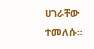ሀገራቸው ተመለሱ።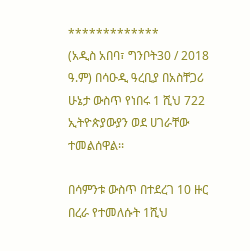*************
(አዲስ አበባ፣ ግንቦት30 / 2018 ዓ.ም) በሳዑዲ ዓረቢያ በአስቸጋሪ ሁኔታ ውስጥ የነበሩ 1 ሺህ 722 ኢትዮጵያውያን ወደ ሀገራቸው ተመልሰዋል፡፡

በሳምንቱ ውስጥ በተደረገ 10 ዙር በረራ የተመለሱት 1ሺህ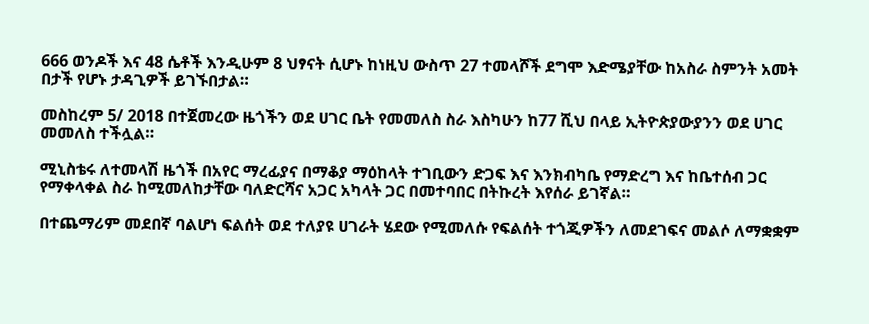666 ወንዶች እና 48 ሴቶች እንዲሁም 8 ህፃናት ሲሆኑ ከነዚህ ውስጥ 27 ተመላሾች ደግሞ እድሜያቸው ከአስራ ስምንት አመት በታች የሆኑ ታዳጊዎች ይገኙበታል።

መስከረም 5/ 2018 በተጀመረው ዜጎችን ወደ ሀገር ቤት የመመለስ ስራ እስካሁን ከ77 ሺህ በላይ ኢትዮጵያውያንን ወደ ሀገር መመለስ ተችሏል።

ሚኒስቴሩ ለተመላሽ ዜጎች በአየር ማረፊያና በማቆያ ማዕከላት ተገቢውን ድጋፍ እና እንክብካቤ የማድረግ እና ከቤተሰብ ጋር የማቀላቀል ስራ ከሚመለከታቸው ባለድርሻና አጋር አካላት ጋር በመተባበር በትኩረት እየሰራ ይገኛል።

በተጨማሪም መደበኛ ባልሆነ ፍልሰት ወደ ተለያዩ ሀገራት ሄደው የሚመለሱ የፍልሰት ተጎጂዎችን ለመደገፍና መልሶ ለማቋቋም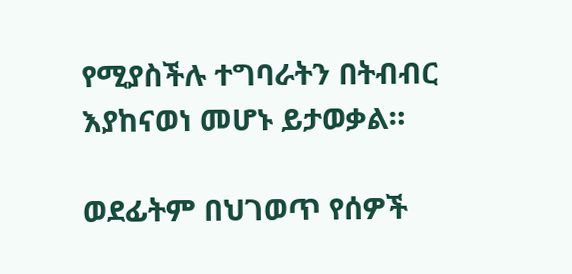የሚያስችሉ ተግባራትን በትብብር እያከናወነ መሆኑ ይታወቃል።

ወደፊትም በህገወጥ የሰዎች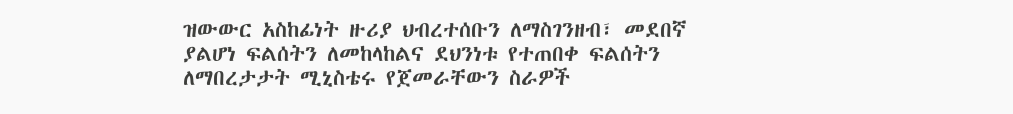ዝውውር አስከፊነት ዙሪያ ህብረተሰቡን ለማስገንዘብ፣ መደበኛ ያልሆነ ፍልሰትን ለመከላከልና ደህንነቱ የተጠበቀ ፍልሰትን ለማበረታታት ሚኒስቴሩ የጀመራቸውን ስራዎች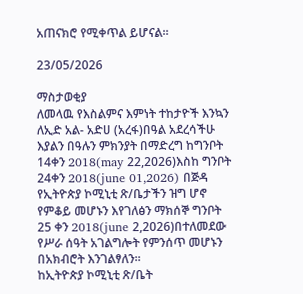አጠናክሮ የሚቀጥል ይሆናል።

23/05/2026

ማስታወቂያ
ለመላዉ የእስልምና እምነት ተከታዮች እንኳን ለኢድ አል- አድሀ (አረፋ)በዓል አደረሳችሁ እያልን በዓሉን ምክንያት በማድረግ ከግንቦት 14ቀን 2018(may 22,2026)እስከ ግንቦት 24ቀን 2018(june 01,2026) በጅዳ የኢትዮጵያ ኮሚኒቲ ጽ/ቤታችን ዝግ ሆኖ የምቆይ መሆኑን እየገለፅን ማክሰኞ ግንቦት 25 ቀን 2018(june 2,2026)በተለመደው የሥራ ሰዓት አገልግሎት የምንሰጥ መሆኑን በአክብሮት እንገልፃለን።
ከኢትዮጵያ ኮሚኒቲ ጽ/ቤት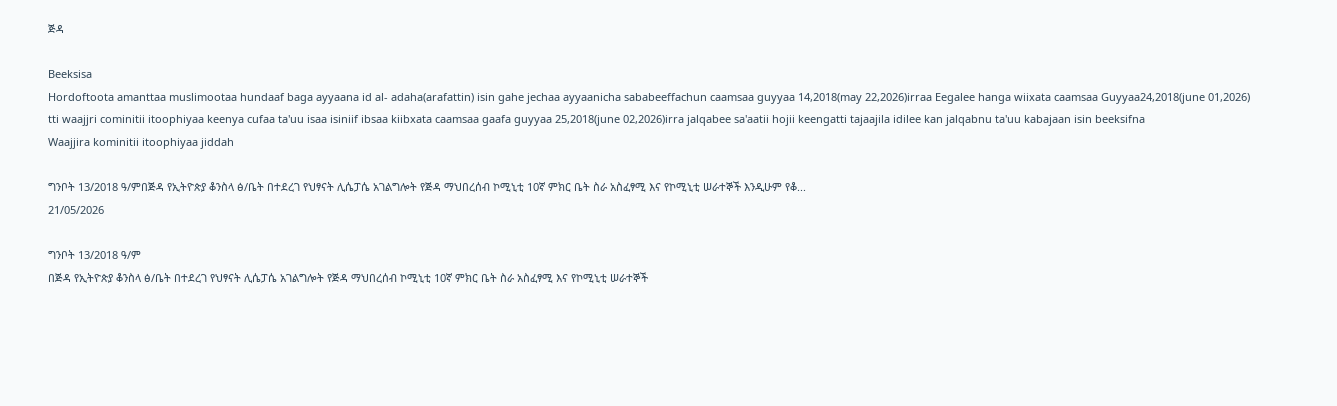ጅዳ

Beeksisa
Hordoftoota amanttaa muslimootaa hundaaf baga ayyaana id al- adaha(arafattin) isin gahe jechaa ayyaanicha sababeeffachun caamsaa guyyaa 14,2018(may 22,2026)irraa Eegalee hanga wiixata caamsaa Guyyaa24,2018(june 01,2026) tti waajjri cominitii itoophiyaa keenya cufaa ta'uu isaa isiniif ibsaa kiibxata caamsaa gaafa guyyaa 25,2018(june 02,2026)irra jalqabee sa'aatii hojii keengatti tajaajila idilee kan jalqabnu ta'uu kabajaan isin beeksifna
Waajjira kominitii itoophiyaa jiddah

ግንቦት 13/2018 ዓ/ምበጅዳ የኢትዮጵያ ቆንስላ ፅ/ቤት በተደረገ የህፃናት ሊሴፓሴ አገልግሎት የጅዳ ማህበረሰብ ኮሚኒቲ 10ኛ ምክር ቤት ስራ አስፈፃሚ እና የኮሚኒቲ ሠራተኞች እንዲሁም የቆ...
21/05/2026

ግንቦት 13/2018 ዓ/ም
በጅዳ የኢትዮጵያ ቆንስላ ፅ/ቤት በተደረገ የህፃናት ሊሴፓሴ አገልግሎት የጅዳ ማህበረሰብ ኮሚኒቲ 10ኛ ምክር ቤት ስራ አስፈፃሚ እና የኮሚኒቲ ሠራተኞች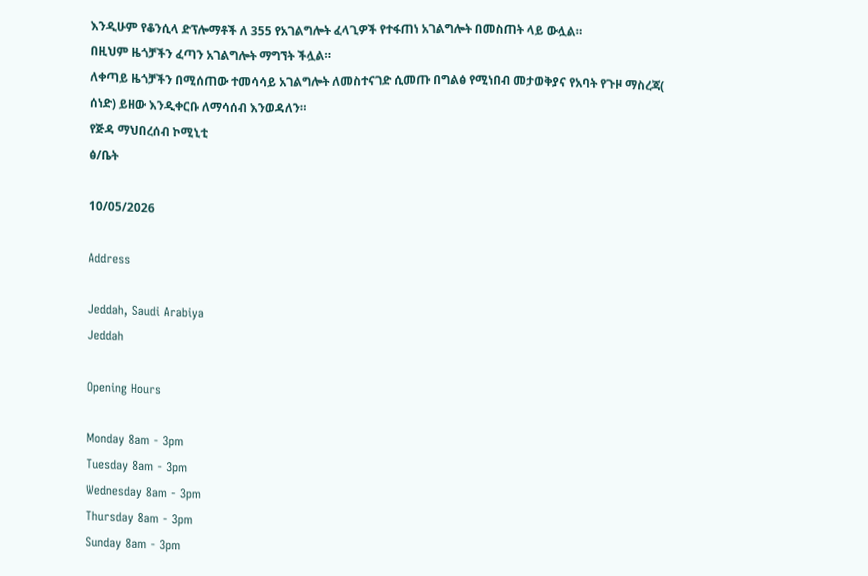እንዲሁም የቆንሲላ ድፕሎማቶች ለ 355 የአገልግሎት ፈላጊዎች የተፋጠነ አገልግሎት በመስጠት ላይ ውሏል።
በዚህም ዜጎቻችን ፈጣን አገልግሎት ማግኘት ችሏል።
ለቀጣይ ዜጎቻችን በሚሰጠው ተመሳሳይ አገልግሎት ለመስተናገድ ሲመጡ በግልፅ የሚነበብ መታወቅያና የአባት የጉዞ ማስረጃ( ሰነድ) ይዘው እንዲቀርቡ ለማሳሰብ እንወዳለን።
የጅዳ ማህበረሰብ ኮሚኒቲ
ፅ/ቤት

10/05/2026

Address

Jeddah, Saudi Arabiya
Jeddah

Opening Hours

Monday 8am - 3pm
Tuesday 8am - 3pm
Wednesday 8am - 3pm
Thursday 8am - 3pm
Sunday 8am - 3pm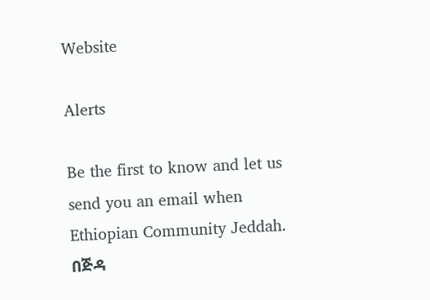Website

Alerts

Be the first to know and let us send you an email when Ethiopian Community Jeddah. በጅዳ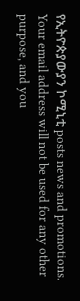የኢትዮጵያውያን ኮሚኒቲ posts news and promotions. Your email address will not be used for any other purpose, and you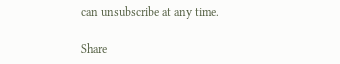can unsubscribe at any time.

Share